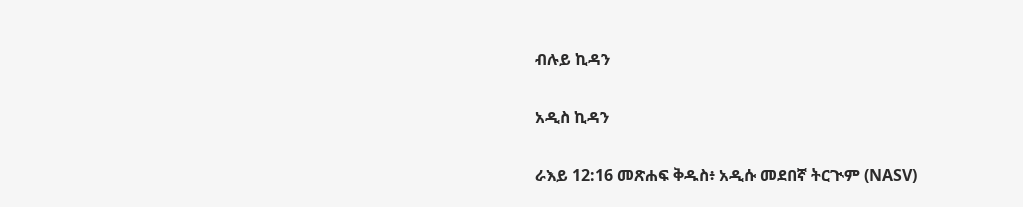ብሉይ ኪዳን

አዲስ ኪዳን

ራእይ 12:16 መጽሐፍ ቅዱስ፥ አዲሱ መደበኛ ትርጒም (NASV)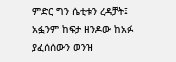ምድር ግን ሴቲቱን ረዳቻት፤ አፏንም ከፍታ ዘንዶው ከአፉ ያፈሰሰውን ወንዝ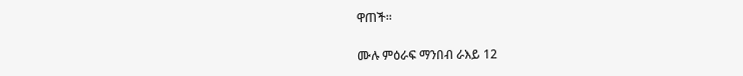ዋጠች።

ሙሉ ምዕራፍ ማንበብ ራእይ 12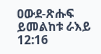ዐውደ-ጽሑፍ ይመልከቱ ራእይ 12:16